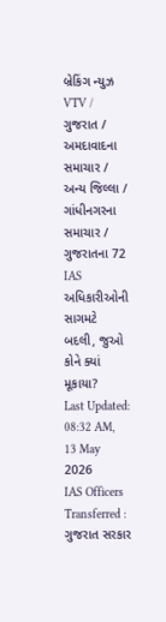બ્રેકિંગ ન્યુઝ
VTV / ગુજરાત / અમદાવાદના સમાચાર / અન્ય જિલ્લા / ગાંધીનગરના સમાચાર / ગુજરાતના 72 IAS અધિકારીઓની સાગમટે બદલી, જુઓ કોને ક્યાં મૂકાયા?
Last Updated: 08:32 AM, 13 May 2026
IAS Officers Transferred : ગુજરાત સરકાર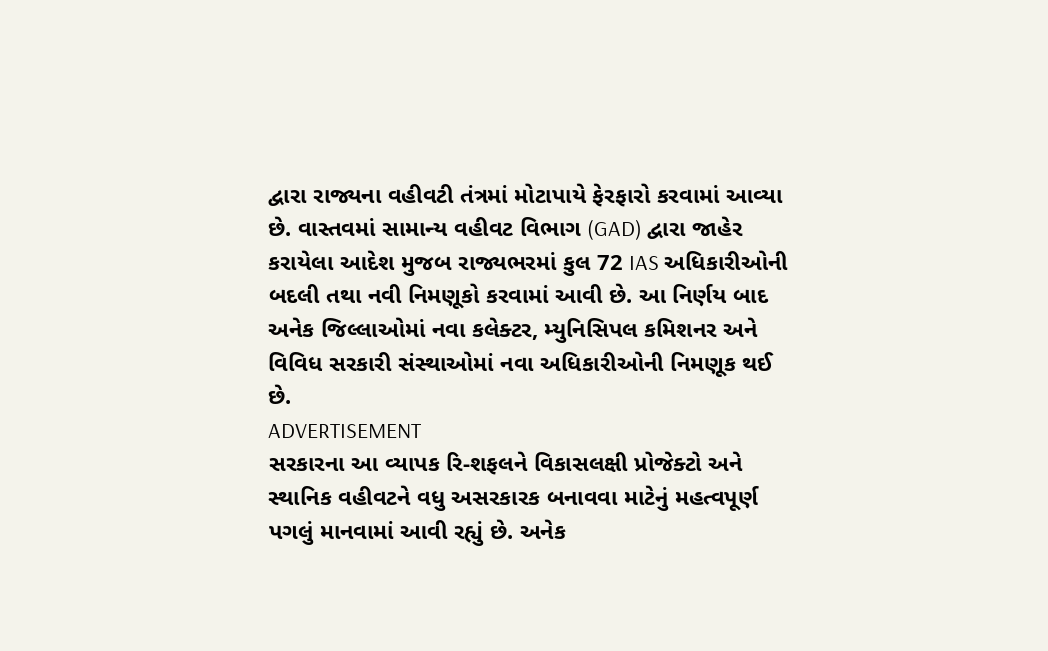દ્વારા રાજ્યના વહીવટી તંત્રમાં મોટાપાયે ફેરફારો કરવામાં આવ્યા છે. વાસ્તવમાં સામાન્ય વહીવટ વિભાગ (GAD) દ્વારા જાહેર કરાયેલા આદેશ મુજબ રાજ્યભરમાં કુલ 72 IAS અધિકારીઓની બદલી તથા નવી નિમણૂકો કરવામાં આવી છે. આ નિર્ણય બાદ અનેક જિલ્લાઓમાં નવા કલેક્ટર, મ્યુનિસિપલ કમિશનર અને વિવિધ સરકારી સંસ્થાઓમાં નવા અધિકારીઓની નિમણૂક થઈ છે.
ADVERTISEMENT
સરકારના આ વ્યાપક રિ-શફલને વિકાસલક્ષી પ્રોજેક્ટો અને સ્થાનિક વહીવટને વધુ અસરકારક બનાવવા માટેનું મહત્વપૂર્ણ પગલું માનવામાં આવી રહ્યું છે. અનેક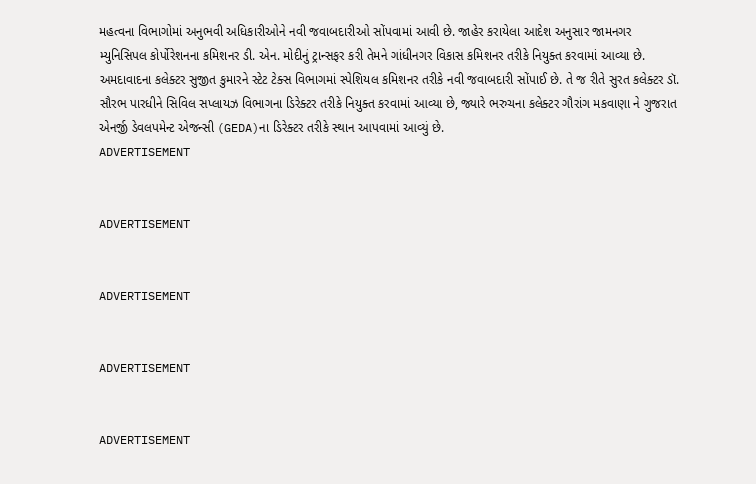મહત્વના વિભાગોમાં અનુભવી અધિકારીઓને નવી જવાબદારીઓ સોંપવામાં આવી છે. જાહેર કરાયેલા આદેશ અનુસાર જામનગર મ્યુનિસિપલ કોર્પોરેશનના કમિશનર ડી. એન. મોદીનું ટ્રાન્સફર કરી તેમને ગાંધીનગર વિકાસ કમિશનર તરીકે નિયુક્ત કરવામાં આવ્યા છે.
અમદાવાદના કલેક્ટર સુજીત કુમારને સ્ટેટ ટેક્સ વિભાગમાં સ્પેશિયલ કમિશનર તરીકે નવી જવાબદારી સોંપાઈ છે. તે જ રીતે સુરત કલેક્ટર ડૉ. સૌરભ પારધીને સિવિલ સપ્લાયઝ વિભાગના ડિરેક્ટર તરીકે નિયુક્ત કરવામાં આવ્યા છે, જ્યારે ભરુચના કલેક્ટર ગૌરાંગ મકવાણા ને ગુજરાત એનર્જી ડેવલપમેન્ટ એજન્સી (GEDA)ના ડિરેક્ટર તરીકે સ્થાન આપવામાં આવ્યું છે.
ADVERTISEMENT


ADVERTISEMENT


ADVERTISEMENT


ADVERTISEMENT


ADVERTISEMENT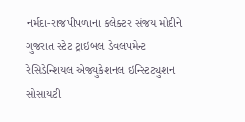નર્મદા-રાજપીપળાના કલેક્ટર સંજય મોદીને ગુજરાત સ્ટેટ ટ્રાઇબલ ડેવલપમેન્ટ રેસિડેન્શિયલ એજ્યુકેશનલ ઇન્સ્ટિટ્યુશન સોસાયટી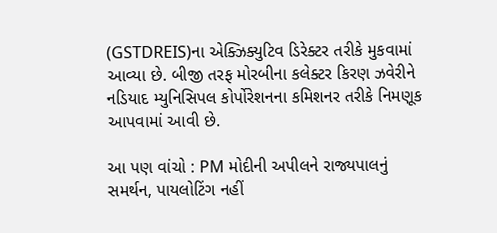(GSTDREIS)ના એક્ઝિક્યુટિવ ડિરેક્ટર તરીકે મુકવામાં આવ્યા છે. બીજી તરફ મોરબીના કલેક્ટર કિરણ ઝવેરીને નડિયાદ મ્યુનિસિપલ કોર્પોરેશનના કમિશનર તરીકે નિમણૂક આપવામાં આવી છે.

આ પણ વાંચો : PM મોદીની અપીલને રાજ્યપાલનું સમર્થન, પાયલોટિંગ નહીં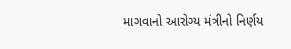માગવાનો આરોગ્ય મંત્રીનો નિર્ણય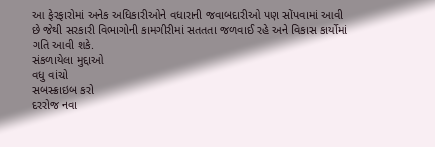આ ફેરફારોમાં અનેક અધિકારીઓને વધારાની જવાબદારીઓ પણ સોંપવામાં આવી છે જેથી સરકારી વિભાગોની કામગીરીમાં સતતતા જળવાઈ રહે અને વિકાસ કાર્યોમાં ગતિ આવી શકે.
સંકળાયેલા મુદ્દાઓ
વધુ વાંચો
સબસ્ક્રાઇબ કરો
દરરોજ નવા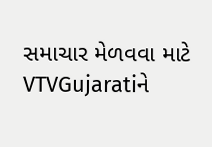સમાચાર મેળવવા માટે VTVGujaratiને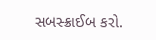સબસ્ક્રાઈબ કરો.